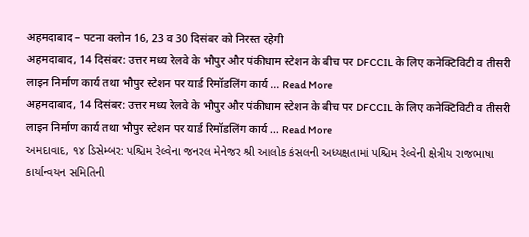अहमदाबाद – पटना क्लोन 16, 23 व 30 दिसंबर को निरस्त रहेगी
अहमदाबाद, 14 दिसंबर: उत्तर मध्य रेलवे के भौपुर और पंकीधाम स्टेशन के बीच पर DFCCIL के लिए कनेक्टिविटी व तीसरी लाइन निर्माण कार्य तथा भौपुर स्टेशन पर यार्ड रिमॉडलिंग कार्य … Read More
अहमदाबाद, 14 दिसंबर: उत्तर मध्य रेलवे के भौपुर और पंकीधाम स्टेशन के बीच पर DFCCIL के लिए कनेक्टिविटी व तीसरी लाइन निर्माण कार्य तथा भौपुर स्टेशन पर यार्ड रिमॉडलिंग कार्य … Read More
અમદાવાદ, ૧૪ ડિસેમ્બર: પશ્ચિમ રેલ્વેના જનરલ મેનેજર શ્રી આલોક કંસલની અધ્યક્ષતામાં પશ્ચિમ રેલ્વેની ક્ષેત્રીય રાજભાષા કાર્યાન્વયન સમિતિની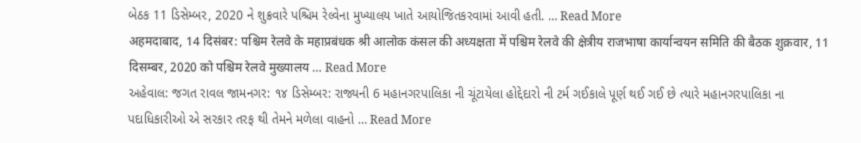બેઠક 11 ડિસેમ્બર, 2020 ને શુક્રવારે પશ્ચિમ રેલ્વેના મુખ્યાલય ખાતે આયોજિતકરવામાં આવી હતી. … Read More
अहमदाबाद, 14 दिसंबर: पश्चिम रेलवे के महाप्रबंधक श्री आलोक कंसल की अध्यक्षता में पश्चिम रेलवे की क्षेत्रीय राजभाषा कार्यान्वयन समिति की बैठक शुक्रवार, 11 दिसम्बर, 2020 को पश्चिम रेलवे मुख्यालय … Read More
અહેવાલ: જગત રાવલ જામનગર: ૧૪ ડિસેમ્બર: રાજ્યની 6 મહાનગરપાલિકા ની ચૂંટાયેલા હોદ્દેદારો ની ટર્મ ગઈકાલે પૂર્ણ થઈ ગઈ છે ત્યારે મહાનગરપાલિકા ના પદાધિકારીઓ એ સરકાર તરફ થી તેમને મળેલા વાહનો … Read More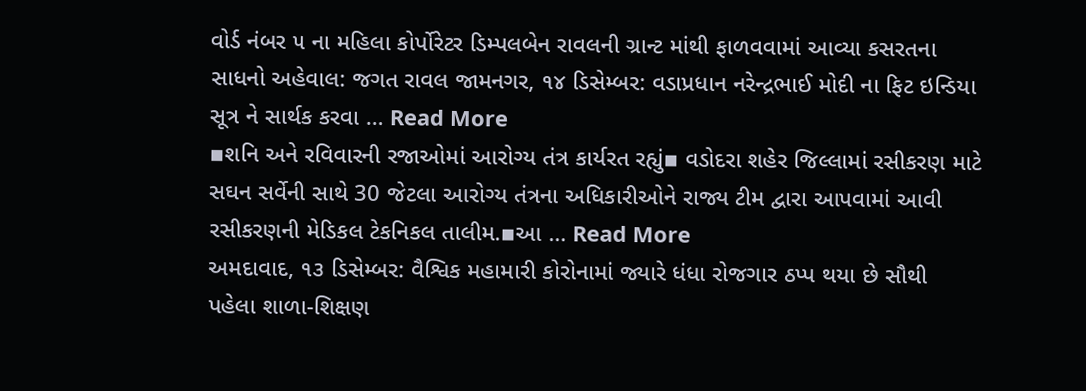વોર્ડ નંબર ૫ ના મહિલા કોર્પોરેટર ડિમ્પલબેન રાવલની ગ્રાન્ટ માંથી ફાળવવામાં આવ્યા કસરતના સાધનો અહેવાલ: જગત રાવલ જામનગર, ૧૪ ડિસેમ્બર: વડાપ્રધાન નરેન્દ્રભાઈ મોદી ના ફિટ ઇન્ડિયા સૂત્ર ને સાર્થક કરવા … Read More
▪શનિ અને રવિવારની રજાઓમાં આરોગ્ય તંત્ર કાર્યરત રહ્યું▪ વડોદરા શહેર જિલ્લામાં રસીકરણ માટે સઘન સર્વેની સાથે 30 જેટલા આરોગ્ય તંત્રના અધિકારીઓને રાજ્ય ટીમ દ્વારા આપવામાં આવી રસીકરણની મેડિકલ ટેકનિકલ તાલીમ.▪આ … Read More
અમદાવાદ, ૧૩ ડિસેમ્બર: વૈશ્વિક મહામારી કોરોનામાં જ્યારે ધંધા રોજગાર ઠપ્પ થયા છે સૌથી પહેલા શાળા-શિક્ષણ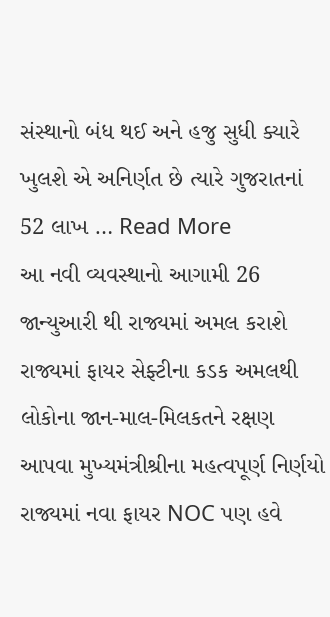સંસ્થાનો બંધ થઈ અને હજુ સુધી ક્યારે ખુલશે એ અનિર્ણત છે ત્યારે ગુજરાતનાં 52 લાખ … Read More
આ નવી વ્યવસ્થાનો આગામી 26 જાન્યુઆરી થી રાજ્યમાં અમલ કરાશે રાજ્યમાં ફાયર સેફ્ટીના કડક અમલથી લોકોના જાન-માલ-મિલકતને રક્ષણ આપવા મુખ્યમંત્રીશ્રીના મહત્વપૂર્ણ નિર્ણયો રાજ્યમાં નવા ફાયર NOC પણ હવે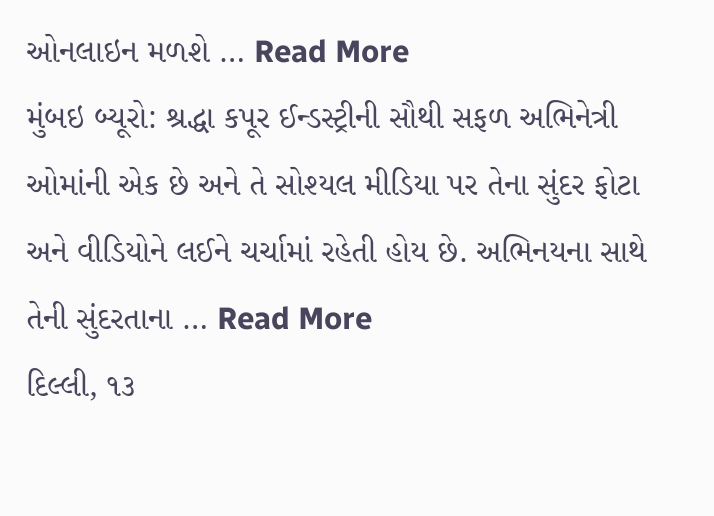ઓનલાઇન મળશે … Read More
મુંબઇ બ્યૂરો: શ્રદ્ધા કપૂર ઈન્ડસ્ટ્રીની સૌથી સફળ અભિનેત્રી ઓમાંની એક છે અને તે સોશ્યલ મીડિયા પર તેના સુંદર ફોટા અને વીડિયોને લઈને ચર્ચામાં રહેતી હોય છે. અભિનયના સાથે તેની સુંદરતાના … Read More
દિલ્લી, ૧૩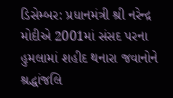ડિસેમ્બર: પ્રધાનમંત્રી શ્રી નરેન્દ્ર મોદીએ 2001માં સંસદ પરના હુમલામાં શહીદ થનારા જવાનોને શ્રદ્ધાંજલિ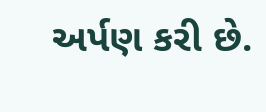અર્પણ કરી છે.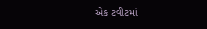એક ટવીટમાં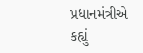પ્રધાનમંત્રીએ કહ્યું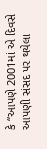કે “આપણે 2001માં એ દિવસે આપણી સંસદ પર થયેલા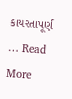કાયરતાપૂર્ણ … Read More